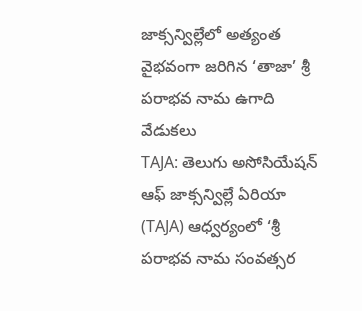జాక్సన్విల్లేలో అత్యంత వైభవంగా జరిగిన ‘తాజా’ శ్రీ పరాభవ నామ ఉగాది వేడుకలు
TAJA: తెలుగు అసోసియేషన్ ఆఫ్ జాక్సన్విల్లే ఏరియా (TAJA) ఆధ్వర్యంలో ‘శ్రీ పరాభవ నామ సంవత్సర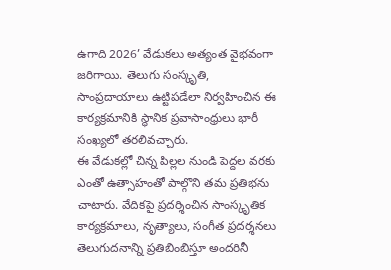ఉగాది 2026’ వేడుకలు అత్యంత వైభవంగా జరిగాయి. తెలుగు సంస్కృతి, సాంప్రదాయాలు ఉట్టిపడేలా నిర్వహించిన ఈ కార్యక్రమానికి స్థానిక ప్రవాసాంధ్రులు భారీ సంఖ్యలో తరలివచ్చారు.
ఈ వేడుకల్లో చిన్న పిల్లల నుండి పెద్దల వరకు ఎంతో ఉత్సాహంతో పాల్గొని తమ ప్రతిభను చాటారు. వేదికపై ప్రదర్శించిన సాంస్కృతిక కార్యక్రమాలు, నృత్యాలు, సంగీత ప్రదర్శనలు తెలుగుదనాన్ని ప్రతిబింబిస్తూ అందరినీ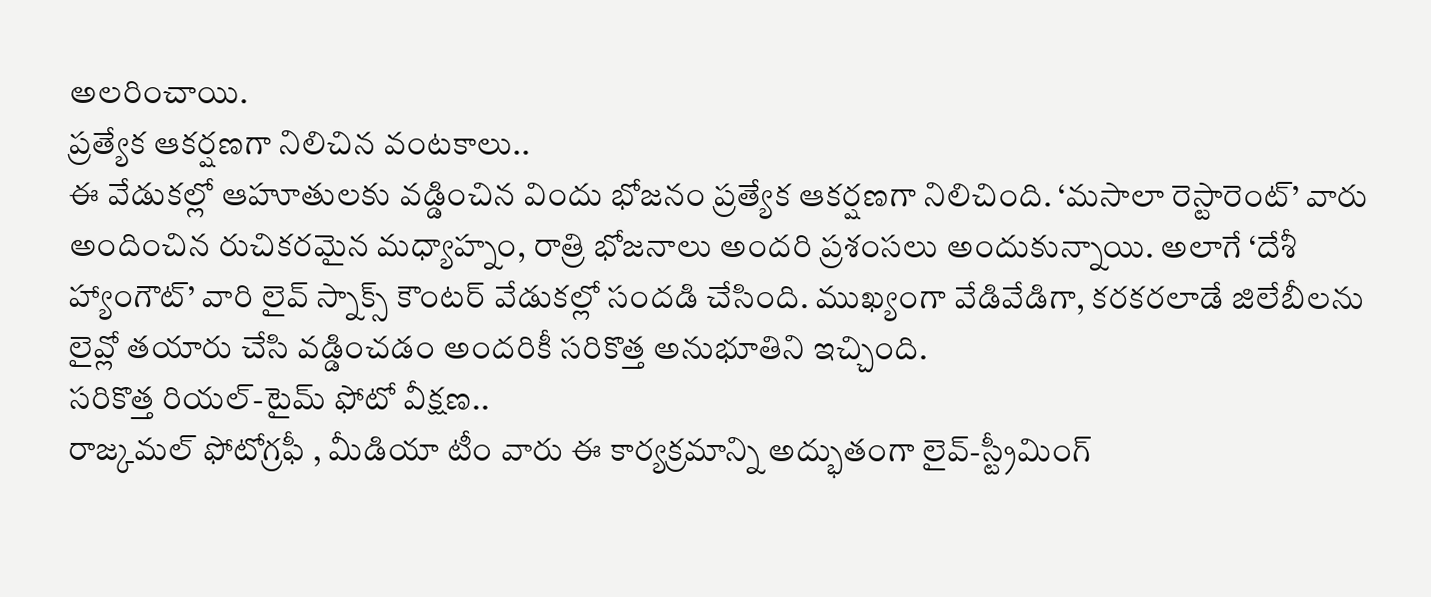అలరించాయి.
ప్రత్యేక ఆకర్షణగా నిలిచిన వంటకాలు..
ఈ వేడుకల్లో ఆహూతులకు వడ్డించిన విందు భోజనం ప్రత్యేక ఆకర్షణగా నిలిచింది. ‘మసాలా రెస్టారెంట్’ వారు అందించిన రుచికరమైన మధ్యాహ్నం, రాత్రి భోజనాలు అందరి ప్రశంసలు అందుకున్నాయి. అలాగే ‘దేశీ హ్యాంగౌట్’ వారి లైవ్ స్నాక్స్ కౌంటర్ వేడుకల్లో సందడి చేసింది. ముఖ్యంగా వేడివేడిగా, కరకరలాడే జిలేబీలను లైవ్లో తయారు చేసి వడ్డించడం అందరికీ సరికొత్త అనుభూతిని ఇచ్చింది.
సరికొత్త రియల్-టైమ్ ఫోటో వీక్షణ..
రాజ్కమల్ ఫోటోగ్రఫీ , మీడియా టీం వారు ఈ కార్యక్రమాన్ని అద్భుతంగా లైవ్-స్ట్రీమింగ్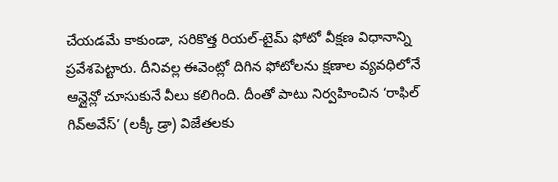చేయడమే కాకుండా, సరికొత్త రియల్-టైమ్ ఫోటో వీక్షణ విధానాన్ని ప్రవేశపెట్టారు. దీనివల్ల ఈవెంట్లో దిగిన ఫోటోలను క్షణాల వ్యవధిలోనే ఆన్లైన్లో చూసుకునే వీలు కలిగింది. దీంతో పాటు నిర్వహించిన ‘రాఫిల్ గివ్అవేస్’ (లక్కీ డ్రా) విజేతలకు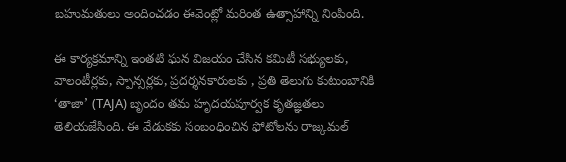బహుమతులు అందించడం ఈవెంట్లో మరింత ఉత్సాహాన్ని నింపింది.

ఈ కార్యక్రమాన్ని ఇంతటి ఘన విజయం చేసిన కమిటీ సభ్యులకు, వాలంటీర్లకు, స్పాన్సర్లకు, ప్రదర్శనకారులకు , ప్రతి తెలుగు కుటుంబానికి ‘తాజా’ (TAJA) బృందం తమ హృదయపూర్వక కృతజ్ఞతలు తెలియజేసింది. ఈ వేడుకకు సంబంధించిన ఫోటోలను రాజ్కమల్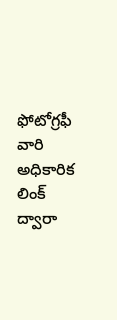ఫోటోగ్రఫీ వారి అధికారిక లింక్ ద్వారా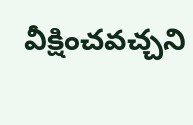వీక్షించవచ్చని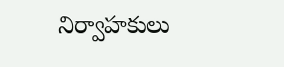నిర్వాహకులు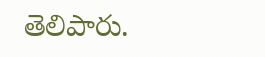తెలిపారు.